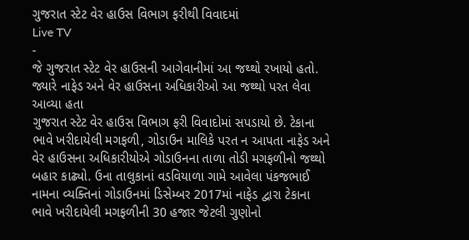ગુજરાત સ્ટેટ વેર હાઉસ વિભાગ ફરીથી વિવાદમાં
Live TV
-
જે ગુજરાત સ્ટેટ વેર હાઉસની આગેવાનીમાં આ જથ્થો રખાયો હતો. જ્યારે નાફેડ અને વેર હાઉસના અધિકારીઓ આ જથ્થો પરત લેવા આવ્યા હતા
ગુજરાત સ્ટેટ વેર હાઉસ વિભાગ ફરી વિવાદોમાં સપડાયો છે. ટેકાના ભાવે ખરીદાયેલી મગફળી, ગોડાઉન માલિકે પરત ન આપતા નાફેડ અને વેર હાઉસના અધિકારીયોએ ગોડાઉનના તાળા તોડી મગફળીનો જથ્થો બહાર કાઢ્યો. ઉના તાલુકાનાં વડવિયાળા ગામે આવેલા પંકજભાઈ નામના વ્યક્તિનાં ગોડાઉનમાં ડિસેમ્બર 2017માં નાફેડ દ્વારા ટેકાના ભાવે ખરીદાયેલી મગફળીની 30 હજાર જેટલી ગુણોનો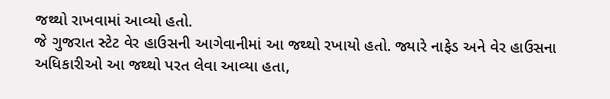જથ્થો રાખવામાં આવ્યો હતો.
જે ગુજરાત સ્ટેટ વેર હાઉસની આગેવાનીમાં આ જથ્થો રખાયો હતો. જ્યારે નાફેડ અને વેર હાઉસના અધિકારીઓ આ જથ્થો પરત લેવા આવ્યા હતા,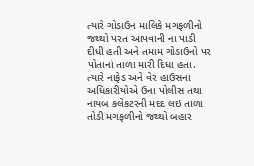ત્યારે ગોડાઉન માલિકે મગફળીનો જથ્થો પરત આપવાની ના પાડી દીધી હતી અને તમામ ગોડાઉનો પર પોતાનાં તાળા મારી દિધા હતા. ત્યારે નાફેડ અને વેર હાઉસના અધિકારીયોએ ઉના પોલીસ તથા નાયબ કલેકટરની મદદ લઇ તાળા તોડી મગફળીનો જથ્થો બહાર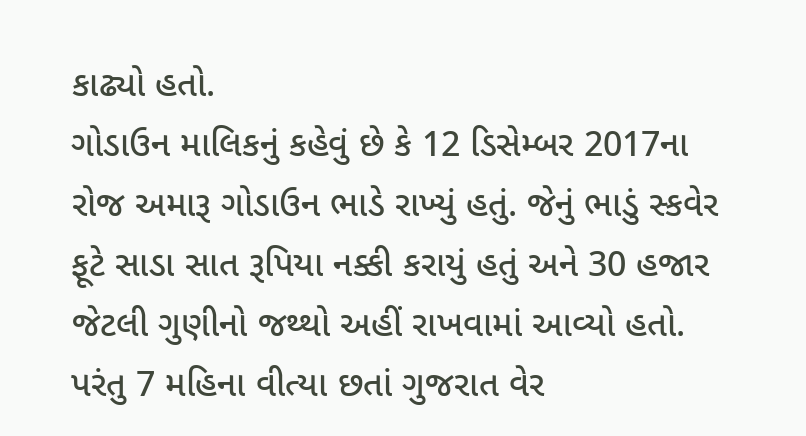કાઢ્યો હતો.
ગોડાઉન માલિકનું કહેવું છે કે 12 ડિસેમ્બર 2017ના રોજ અમારૂ ગોડાઉન ભાડે રાખ્યું હતું. જેનું ભાડું સ્કવેર ફૂટે સાડા સાત રૂપિયા નક્કી કરાયું હતું અને 30 હજાર જેટલી ગુણીનો જથ્થો અહીં રાખવામાં આવ્યો હતો. પરંતુ 7 મહિના વીત્યા છતાં ગુજરાત વેર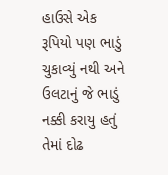હાઉસે એક રૂપિયો પણ ભાડું ચુકાવ્યું નથી અને ઉલટાનું જે ભાડું નક્કી કરાયુ હતું તેમાં દોઢ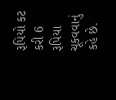રૂપિયો કટ કરી 6 રૂપિયા ચૂકવવાનું કહે છે.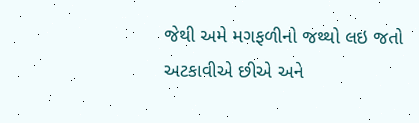જેથી અમે મગફળીનો જથ્થો લઇ જતો અટકાવીએ છીએ અને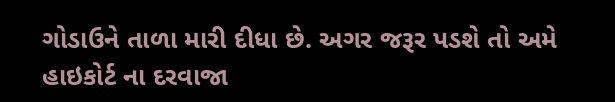ગોડાઉને તાળા મારી દીધા છે. અગર જરૂર પડશે તો અમે હાઇકોર્ટ ના દરવાજા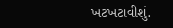ખટખટાવીશું.